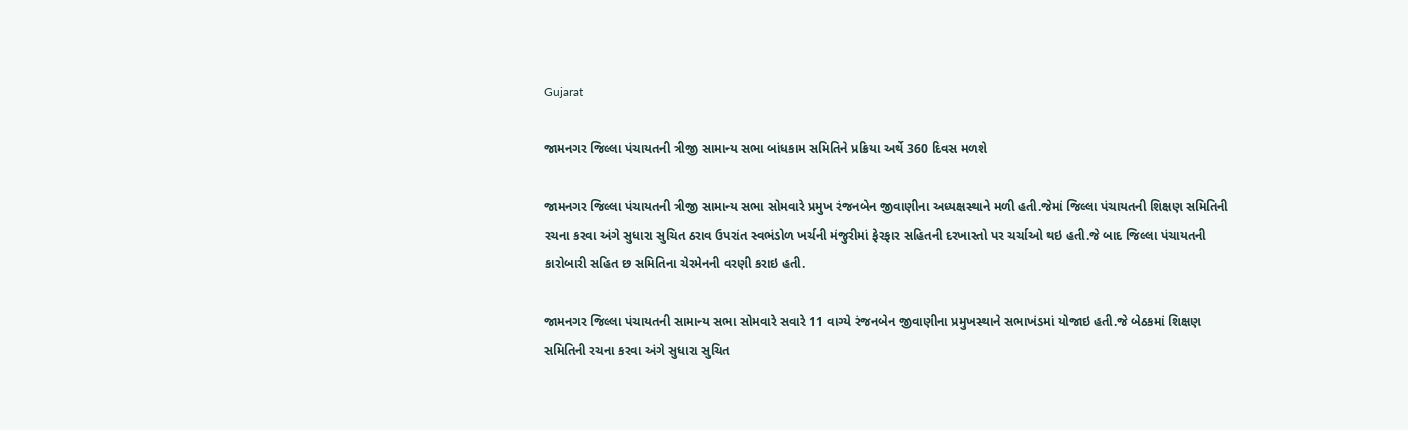Gujarat

જામનગર જિલ્લા પંચાયતની ત્રીજી સામાન્ય સભા બાંધકામ સમિતિને પ્રક્રિયા અર્થે 360 દિવસ મળશે

જામનગર જિલ્લા પંચાયતની ત્રીજી સામાન્ય સભા સોમવારે પ્રમુખ રંજનબેન જીવાણીના અધ્યક્ષસ્થાને મળી હતી.જેમાં જિલ્લા પંચાયતની શિક્ષણ સમિતિની રચના કરવા અંગે સુધારા સુચિત ઠરાવ ઉપરાંત સ્વભંડોળ ખર્ચની મંજુરીમાં ફેરફાર સહિતની દરખાસ્તો પર ચર્ચાઓ થઇ હતી.જે બાદ જિલ્લા પંચાયતની કારોબારી સહિત છ સમિતિના ચેરમેનની વરણી કરાઇ હતી.

જામનગર જિલ્લા પંચાયતની સામાન્ય સભા સોમવારે સવારે 11 વાગ્યે રંજનબેન જીવાણીના પ્રમુખસ્થાને સભાખંડમાં યોજાઇ હતી.જે બેઠકમાં શિક્ષણ સમિતિની રચના કરવા અંગે સુધારા સુચિત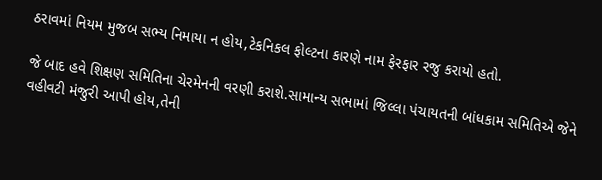ઠરાવમાં નિયમ મુજબ સભ્ય નિમાયા ન હોય,ટેકનિકલ ફોલ્ટના કારણે નામ ફેરફાર રજુ કરાયો હતો.

જે બાદ હવે શિક્ષણ સમિતિના ચેરમેનની વરણી કરાશે.સામાન્ય સભામાં જિલ્લા પંચાયતની બાંધકામ સમિતિએ જેને વહીવટી મંજુરી આપી હોય,તેની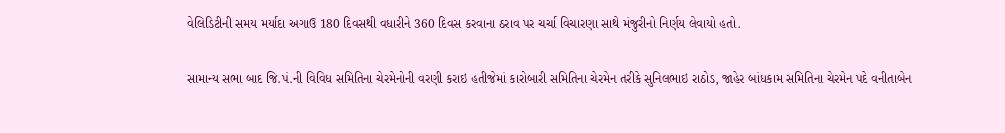વેલિડિટીની સમય મર્યાદા અગાઉ 180 દિવસથી વધારીને 360 દિવસ કરવાના ઠરાવ પર ચર્ચા વિચારણા સાથે મંજુરીનો નિર્ણય લેવાયો હતો.

સામાન્ય સભા બાદ જિ.પં.ની વિવિધ સમિતિના ચેરમેનોની વરણી કરાઇ હતીજેમાં કારોબારી સમિતિના ચેરમેન તરીકે સુનિલભાઇ રાઠોડ, જાહેર બાંધકામ સમિતિના ચેરમેન પદે વનીતાબેન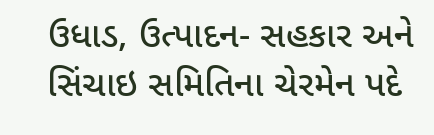ઉધાડ, ઉત્પાદન- સહકાર અને સિંચાઇ સમિતિના ચેરમેન પદે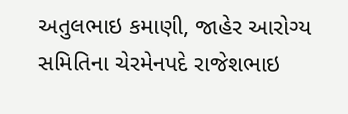અતુલભાઇ કમાણી, જાહેર આરોગ્ય સમિતિના ચેરમેનપદે રાજેશભાઇ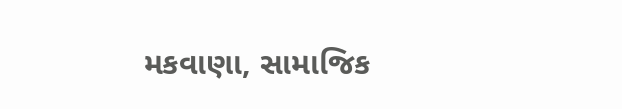મકવાણા, સામાજિક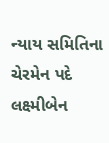ન્યાય સમિતિના ચેરમેન પદે લક્ષ્મીબેન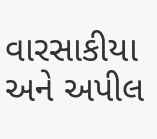વારસાકીયા અને અપીલ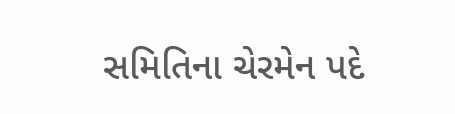સમિતિના ચેરમેન પદે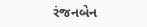રંજનબેન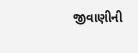જીવાણીની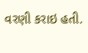વરણી કરાઇ હતી.